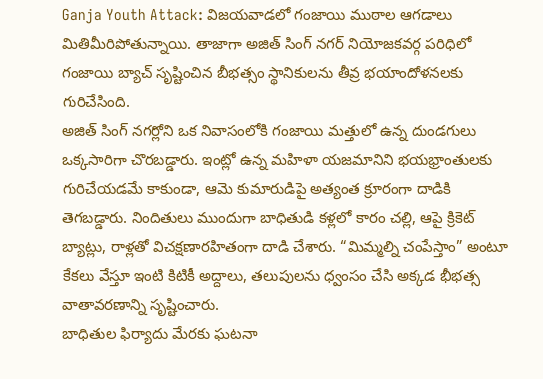Ganja Youth Attack: విజయవాడలో గంజాయి ముఠాల ఆగడాలు మితిమీరిపోతున్నాయి. తాజాగా అజిత్ సింగ్ నగర్ నియోజకవర్గ పరిధిలో గంజాయి బ్యాచ్ సృష్టించిన బీభత్సం స్థానికులను తీవ్ర భయాందోళనలకు గురిచేసింది.
అజిత్ సింగ్ నగర్లోని ఒక నివాసంలోకి గంజాయి మత్తులో ఉన్న దుండగులు ఒక్కసారిగా చొరబడ్డారు. ఇంట్లో ఉన్న మహిళా యజమానిని భయభ్రాంతులకు గురిచేయడమే కాకుండా, ఆమె కుమారుడిపై అత్యంత క్రూరంగా దాడికి తెగబడ్డారు. నిందితులు ముందుగా బాధితుడి కళ్లలో కారం చల్లి, ఆపై క్రికెట్ బ్యాట్లు, రాళ్లతో విచక్షణారహితంగా దాడి చేశారు. “మిమ్మల్ని చంపేస్తాం” అంటూ కేకలు వేస్తూ ఇంటి కిటికీ అద్దాలు, తలుపులను ధ్వంసం చేసి అక్కడ భీభత్స వాతావరణాన్ని సృష్టించారు.
బాధితుల ఫిర్యాదు మేరకు ఘటనా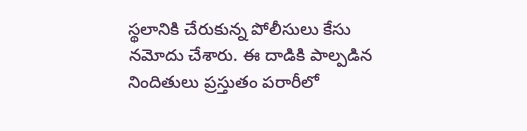స్థలానికి చేరుకున్న పోలీసులు కేసు నమోదు చేశారు. ఈ దాడికి పాల్పడిన నిందితులు ప్రస్తుతం పరారీలో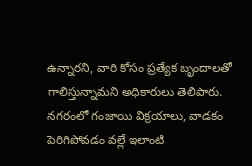ఉన్నారని, వారి కోసం ప్రత్యేక బృందాలతో గాలిస్తున్నామని అధికారులు తెలిపారు. నగరంలో గంజాయి విక్రయాలు, వాడకం పెరిగిపోవడం వల్లే ఇలాంటి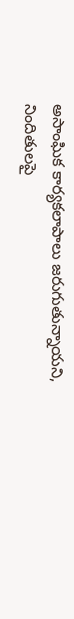అసాంఘిక కార్యకలాపాలు జరుగుతున్నాయని, నిందితులపై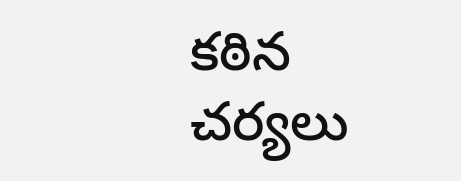కఠిన చర్యలు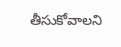తీసుకోవాలని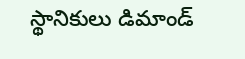స్థానికులు డిమాండ్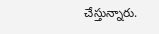చేస్తున్నారు.